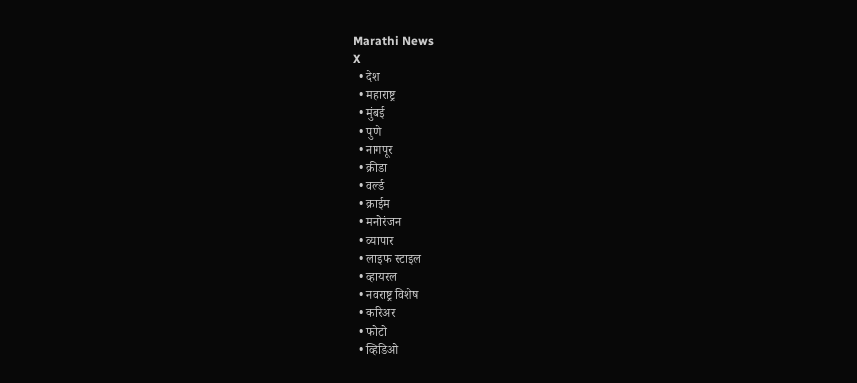Marathi News
X
  • देश
  • महाराष्ट्र
  • मुंबई
  • पुणे
  • नागपूर
  • क्रीडा
  • वर्ल्ड
  • क्राईम
  • मनोरंजन
  • व्यापार
  • लाइफ स्टाइल
  • व्हायरल
  • नवराष्ट्र विशेष
  • करिअर
  • फोटो
  • व्हिडिओ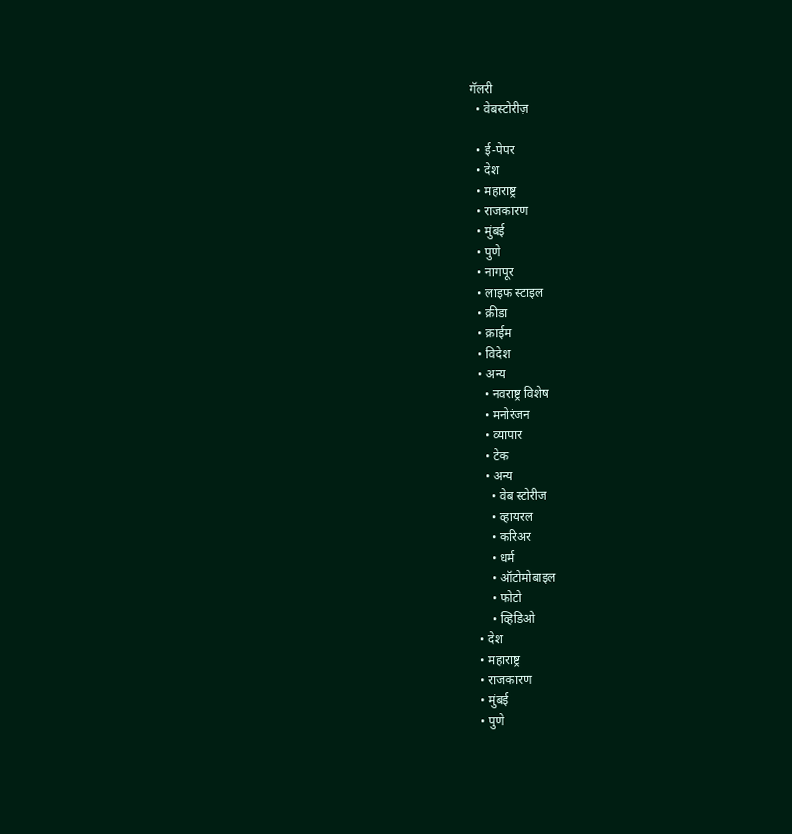गॅलरी
  • वेबस्टोरीज़

  • ई-पेपर
  • देश
  • महाराष्ट्र
  • राजकारण
  • मुंबई
  • पुणे
  • नागपूर
  • लाइफ स्टाइल
  • क्रीडा
  • क्राईम
  • विदेश
  • अन्य
    • नवराष्ट्र विशेष
    • मनोरंजन
    • व्यापार
    • टेक
    • अन्य
      • वेब स्टोरीज
      • व्हायरल
      • करिअर
      • धर्म
      • ऑटोमोबाइल
      • फोटो
      • व्हिडिओ
  • देश
  • महाराष्ट्र
  • राजकारण
  • मुंबई
  • पुणे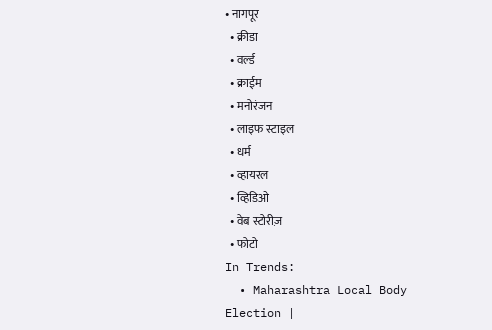• नागपूर
  • क्रीडा
  • वर्ल्ड
  • क्राईम
  • मनोरंजन
  • लाइफ स्टाइल
  • धर्म
  • व्हायरल
  • व्हिडिओ
  • वेब स्टोरीज़
  • फोटो
In Trends:
  • Maharashtra Local Body Election |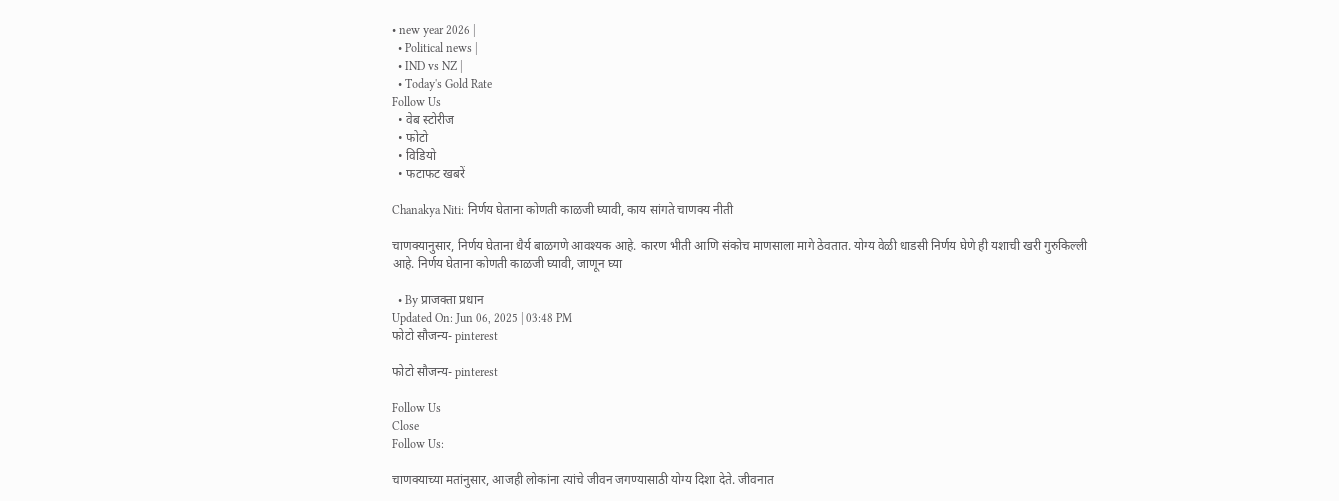• new year 2026 |
  • Political news |
  • IND vs NZ |
  • Today's Gold Rate
Follow Us
  • वेब स्टोरीज
  • फोटो
  • विडियो
  • फटाफट खबरें

Chanakya Niti: निर्णय घेताना कोणती काळजी घ्यावी, काय सांगते चाणक्य नीती

चाणक्यानुसार, निर्णय घेताना धैर्य बाळगणे आवश्यक आहे. कारण भीती आणि संकोच माणसाला मागे ठेवतात. योग्य वेळी धाडसी निर्णय घेणे ही यशाची खरी गुरुकिल्ली आहे. निर्णय घेताना कोणती काळजी घ्यावी, जाणून घ्या

  • By प्राजक्ता प्रधान
Updated On: Jun 06, 2025 | 03:48 PM
फोटो सौजन्य- pinterest

फोटो सौजन्य- pinterest

Follow Us
Close
Follow Us:

चाणक्याच्या मतांनुसार, आजही लोकांना त्यांचे जीवन जगण्यासाठी योग्य दिशा देते. जीवनात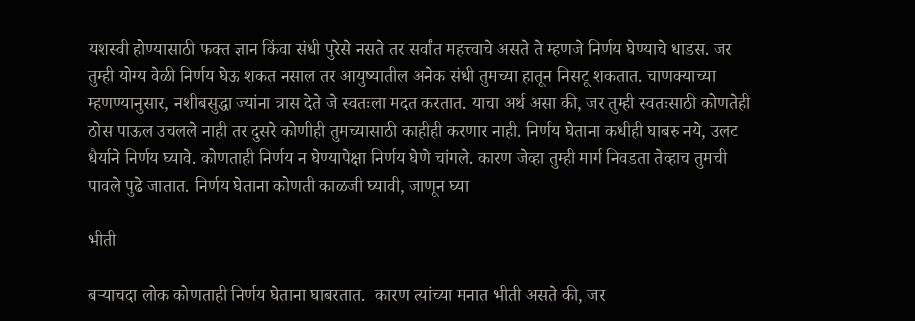यशस्वी होण्यासाठी फक्त ज्ञान किंवा संधी पुरेसे नसते तर सर्वांत महत्त्वाचे असते ते म्हणजे निर्णय घेण्याचे धाडस. जर तुम्ही योग्य वेळी निर्णय घेऊ शकत नसाल तर आयुष्यातील अनेक संधी तुमच्या हातून निसटू शकतात. चाणक्याच्या म्हणण्यानुसार, नशीबसुद्धा ज्यांना त्रास देते जे स्वतःला मदत करतात. याचा अर्थ असा की, जर तुम्ही स्वतःसाठी कोणतेही ठोस पाऊल उचलले नाही तर दुसरे कोणीही तुमच्यासाठी काहीही करणार नाही. निर्णय घेताना कधीही घाबरु नये, उलट धैर्याने निर्णय घ्यावे. कोणताही निर्णय न घेण्यापेक्षा निर्णय घेणे चांगले. कारण जेव्हा तुम्ही मार्ग निवडता तेव्हाच तुमची पावले पुढे जातात. निर्णय घेताना कोणती काळजी घ्यावी, जाणून घ्या

भीती

बऱ्याचदा लोक कोणताही निर्णय घेताना घाबरतात.  कारण त्यांच्या मनात भीती असते की, जर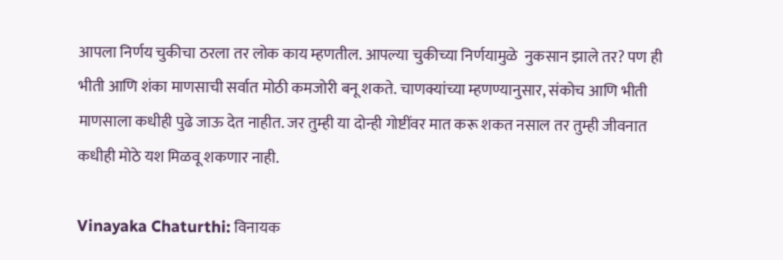आपला निर्णय चुकीचा ठरला तर लोक काय म्हणतील. आपल्या चुकीच्या निर्णयामुळे  नुकसान झाले तर? पण ही भीती आणि शंका माणसाची सर्वात मोठी कमजोरी बनू शकते. चाणक्यांच्या म्हणण्यानुसार, संकोच आणि भीती माणसाला कधीही पुढे जाऊ देत नाहीत. जर तुम्ही या दोन्ही गोष्टींवर मात करू शकत नसाल तर तुम्ही जीवनात कधीही मोठे यश मिळवू शकणार नाही.

Vinayaka Chaturthi: विनायक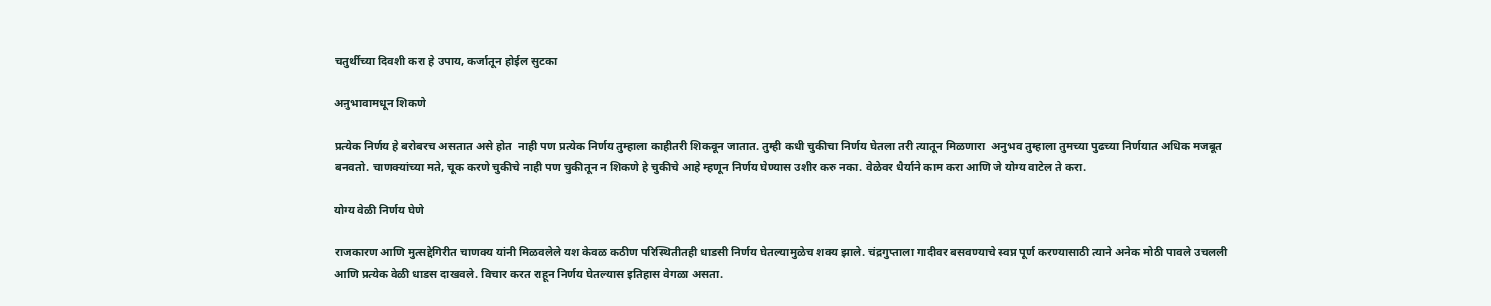चतुर्थीच्या दिवशी करा हे उपाय, कर्जातून होईल सुटका

अऩुभावामधून शिकणे

प्रत्येक निर्णय हे बरोबरच असतात असे होत  नाही पण प्रत्येक निर्णय तुम्हाला काहीतरी शिकवून जातात. तुम्ही कधी चुकीचा निर्णय घेतला तरी त्यातून मिळणारा  अनुभव तुम्हाला तुमच्या पुढच्या निर्णयात अधिक मजबूत बनवतो. चाणक्यांच्या मते, चूक करणे चुकीचे नाही पण चुकीतून न शिकणे हे चुकीचे आहे म्हणून निर्णय घेण्यास उशीर करु नका. वेळेवर धैर्याने काम करा आणि जे योग्य वाटेल ते करा.

योग्य वेळी निर्णय घेणे

राजकारण आणि मुत्सद्देगिरीत चाणक्य यांनी मिळवलेले यश केवळ कठीण परिस्थितीतही धाडसी निर्णय घेतल्यामुळेच शक्य झाले. चंद्रगुप्ताला गादीवर बसवण्याचे स्वप्न पूर्ण करण्यासाठी त्याने अनेक मोठी पावले उचलली आणि प्रत्येक वेळी धाडस दाखवले. विचार करत राहून निर्णय घेतल्यास इतिहास वेगळा असता.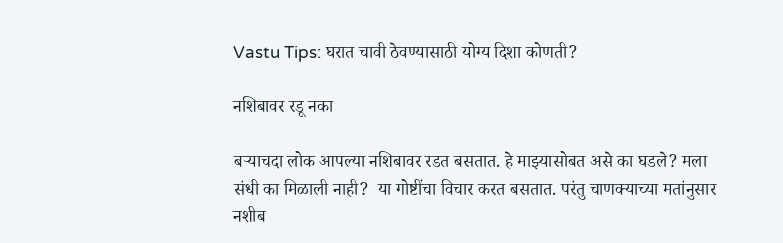Vastu Tips: घरात चावी ठेवण्यासाठी योग्य दिशा कोणती?

नशिबावर रडू नका

बऱ्याचदा लोक आपल्या नशिबावर रडत बसतात. हे माझ्यासोबत असे का घडले? मला संधी का मिळाली नाही?  या गोष्टींचा विचार करत बसतात. परंतु चाणक्याच्या मतांनुसार नशीब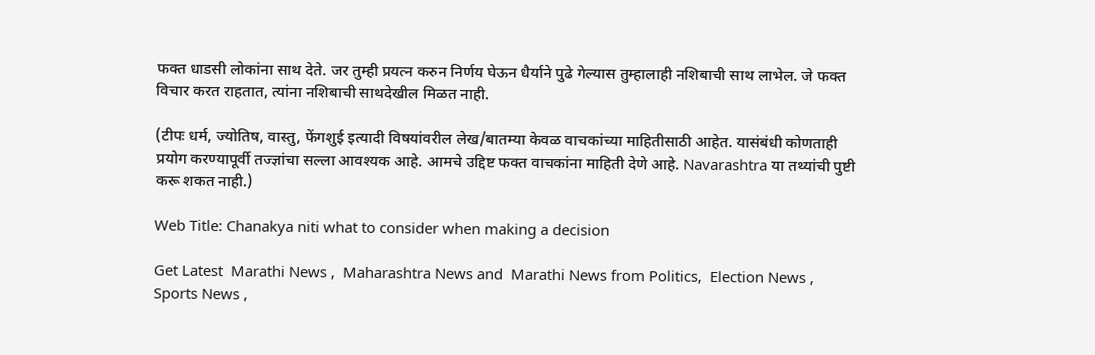फक्त धाडसी लोकांना साथ देते. जर तुम्ही प्रयत्न करुन निर्णय घेऊन धैर्याने पुढे गेल्यास तुम्हालाही नशिबाची साथ लाभेल. जे फक्त विचार करत राहतात, त्यांना नशिबाची साथदेखील मिळत नाही.

(टीपः धर्म, ज्योतिष, वास्तु, फेंगशुई इत्यादी विषयांवरील लेख/बातम्या केवळ वाचकांच्या माहितीसाठी आहेत. यासंबंधी कोणताही प्रयोग करण्यापूर्वी तज्ज्ञांचा सल्ला आवश्यक आहे. आमचे उद्दिष्ट फक्त वाचकांना माहिती देणे आहे. Navarashtra या तथ्यांची पुष्टी करू शकत नाही.)

Web Title: Chanakya niti what to consider when making a decision

Get Latest  Marathi News ,  Maharashtra News and  Marathi News from Politics,  Election News ,  Sports News ,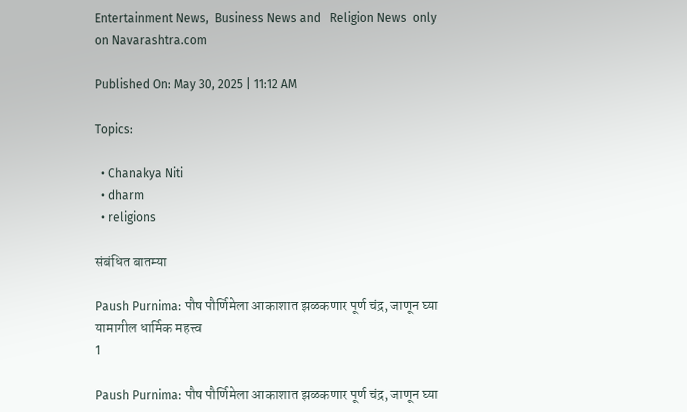Entertainment News,  Business News and   Religion News  only on Navarashtra.com

Published On: May 30, 2025 | 11:12 AM

Topics:

  • Chanakya Niti
  • dharm
  • religions

संबंधित बातम्या

Paush Purnima: पौष पौर्णिमेला आकाशात झळकणार पूर्ण चंद्र, जाणून घ्या यामागील धार्मिक महत्त्व
1

Paush Purnima: पौष पौर्णिमेला आकाशात झळकणार पूर्ण चंद्र, जाणून घ्या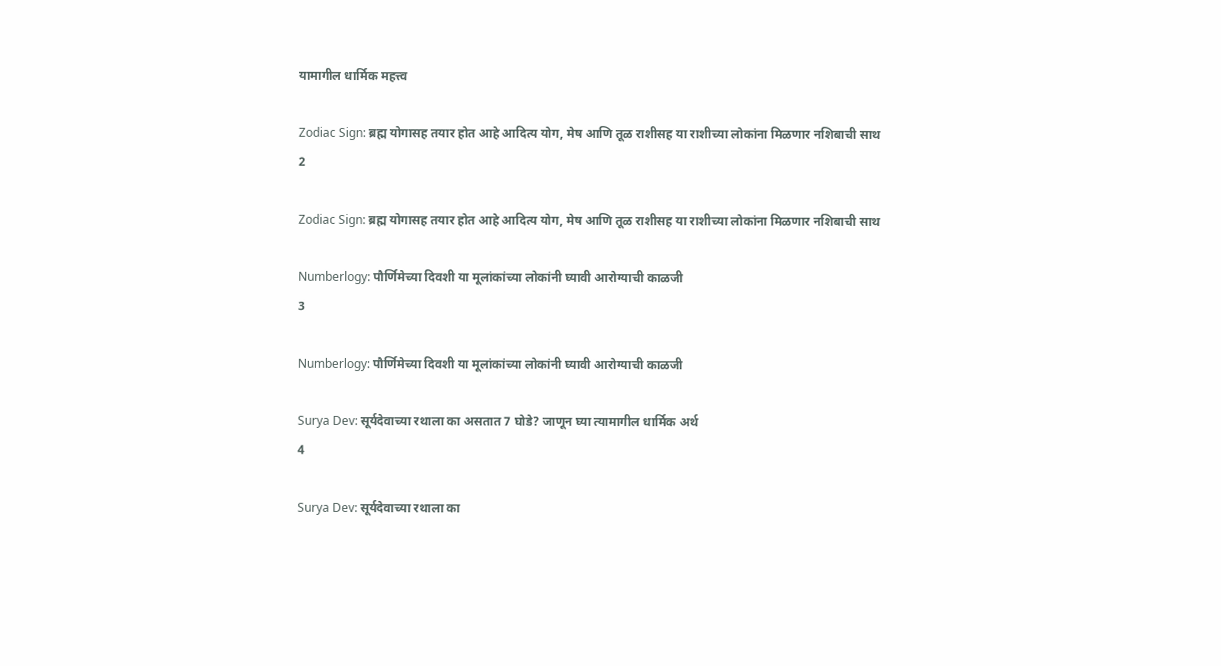यामागील धार्मिक महत्त्व

Zodiac Sign: ब्रह्म योगासह तयार होत आहे आदित्य योग, मेष आणि तूळ राशीसह या राशीच्या लोकांना मिळणार नशिबाची साथ
2

Zodiac Sign: ब्रह्म योगासह तयार होत आहे आदित्य योग, मेष आणि तूळ राशीसह या राशीच्या लोकांना मिळणार नशिबाची साथ

Numberlogy: पौर्णिमेच्या दिवशी या मूलांकांच्या लोकांनी घ्यावी आरोग्याची काळजी
3

Numberlogy: पौर्णिमेच्या दिवशी या मूलांकांच्या लोकांनी घ्यावी आरोग्याची काळजी

Surya Dev: सूर्यदेवाच्या रथाला का असतात 7 घोडे? जाणून घ्या त्यामागील धार्मिक अर्थ
4

Surya Dev: सूर्यदेवाच्या रथाला का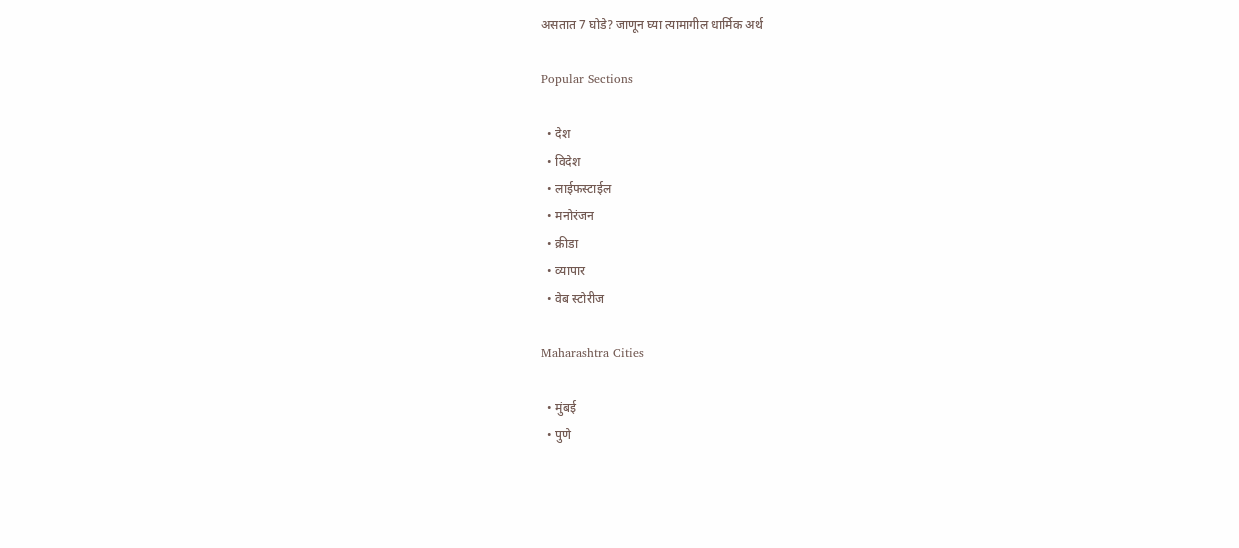असतात 7 घोडे? जाणून घ्या त्यामागील धार्मिक अर्थ

Popular Sections

  • देश
  • विदेश
  • लाईफस्टाईल
  • मनोरंजन
  • क्रीडा
  • व्यापार
  • वेब स्टोरीज

Maharashtra Cities

  • मुंबई
  • पुणे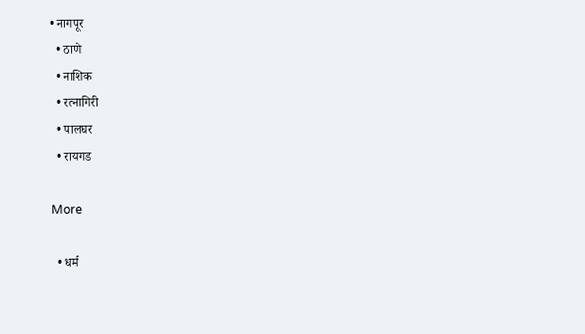• नागपूर
  • ठाणे
  • नाशिक
  • रत्नागिरी
  • पालघर
  • रायगड

More

  • धर्म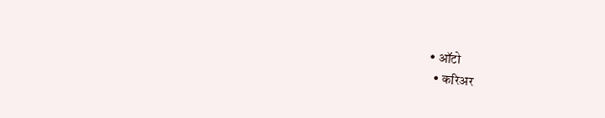• ऑटो
  • करिअर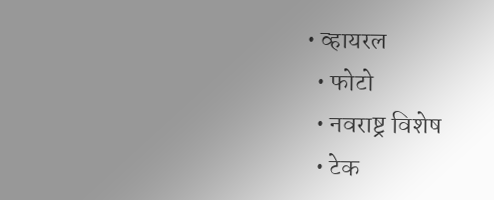• व्हायरल
  • फोटो
  • नवराष्ट्र विशेष
  • टेक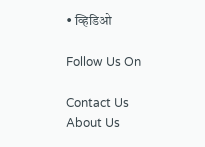• व्हिडिओ

Follow Us On

Contact Us About Us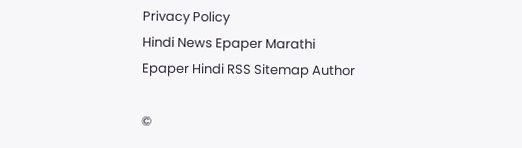Privacy Policy
Hindi News Epaper Marathi Epaper Hindi RSS Sitemap Author

©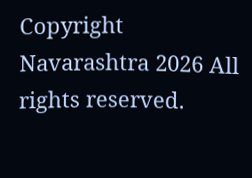Copyright Navarashtra 2026 All rights reserved.